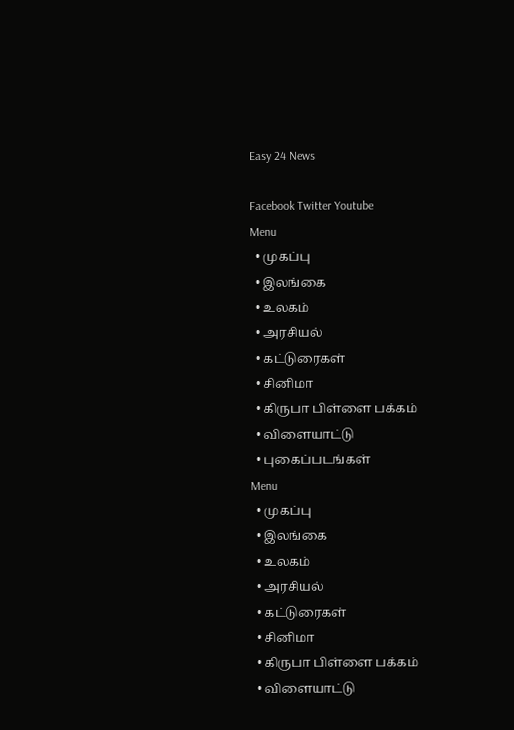Easy 24 News

Facebook Twitter Youtube
Menu
  • முகப்பு
  • இலங்கை
  • உலகம்
  • அரசியல்
  • கட்டுரைகள்
  • சினிமா
  • கிருபா பிள்ளை பக்கம்
  • விளையாட்டு
  • புகைப்படங்கள்
Menu
  • முகப்பு
  • இலங்கை
  • உலகம்
  • அரசியல்
  • கட்டுரைகள்
  • சினிமா
  • கிருபா பிள்ளை பக்கம்
  • விளையாட்டு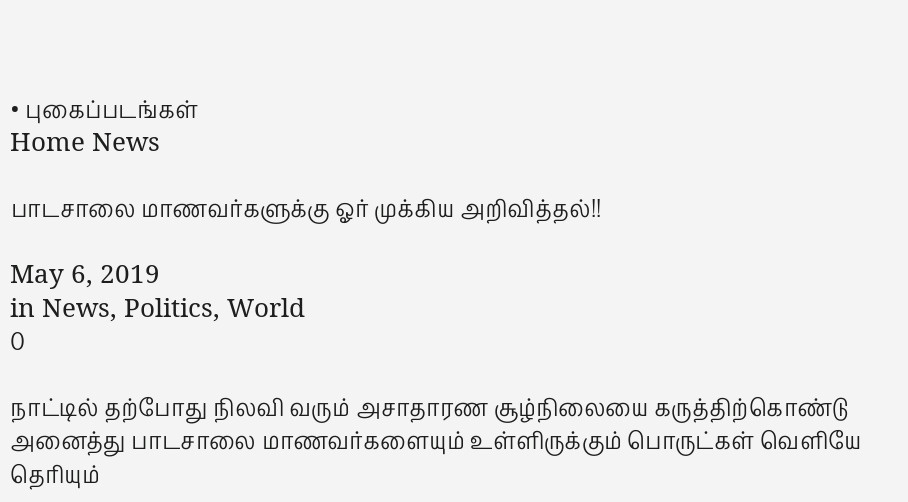• புகைப்படங்கள்
Home News

பாடசாலை மாணவர்களுக்கு ஓர் முக்கிய அறிவித்தல்!!

May 6, 2019
in News, Politics, World
0

நாட்டில் தற்போது நிலவி வரும் அசாதாரண சூழ்நிலையை கருத்திற்கொண்டு அனைத்து பாடசாலை மாணவர்களையும் உள்ளிருக்கும் பொருட்கள் வெளியே தெரியும்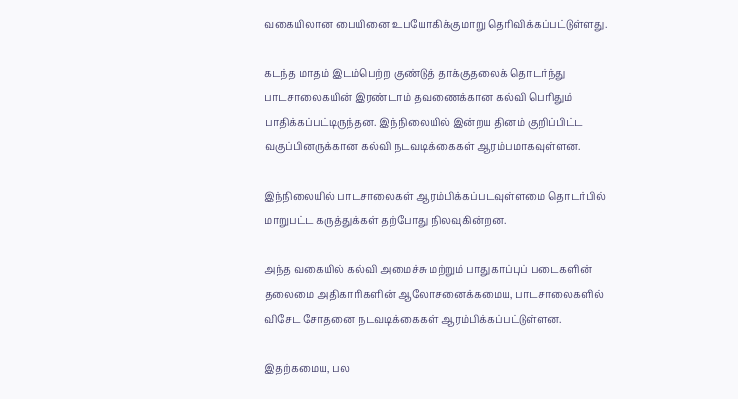வகையிலான பையினை உபயோகிக்குமாறு தெரிவிக்கப்பட்டுள்ளது.

கடந்த மாதம் இடம்பெற்ற குண்டுத் தாக்குதலைக் தொடர்ந்து பாடசாலைகயின் இரண்டாம் தவணைக்கான கல்வி பெரிதும் பாதிக்கப்பட்டிருந்தன. இந்நிலையில் இன்றய தினம் குறிப்பிட்ட வகுப்பினருக்கான கல்வி நடவடிக்கைகள் ஆரம்பமாகவுள்ளன.

இந்நிலையில் பாடசாலைகள் ஆரம்பிக்கப்படவுள்ளமை தொடர்பில் மாறுபட்ட கருத்துக்கள் தற்போது நிலவுகின்றன.

அந்த வகையில் கல்வி அமைச்சு மற்றும் பாதுகாப்புப் படைகளின் தலைமை அதிகாரிகளின் ஆலோசனைக்கமைய, பாடசாலைகளில் விசேட சோதனை நடவடிக்கைகள் ஆரம்பிக்கப்பட்டுள்ளன.

இதற்கமைய, பல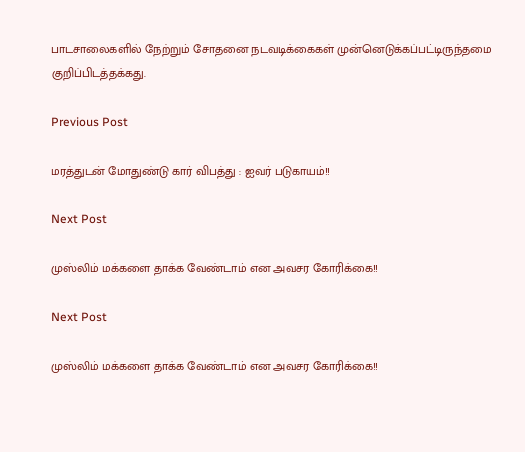பாடசாலைகளில் நேற்றும் சோதனை நடவடிக்கைகள் முன்னெடுக்கப்பட்டிருந்தமை குறிப்பிடத்தக்கது.

Previous Post

மரத்துடன் மோதுண்டு கார் விபத்து : ஐவர் படுகாயம்!!

Next Post

முஸ்லிம் மக்களை தாக்க வேண்டாம் என அவசர கோரிக்கை!!

Next Post

முஸ்லிம் மக்களை தாக்க வேண்டாம் என அவசர கோரிக்கை!!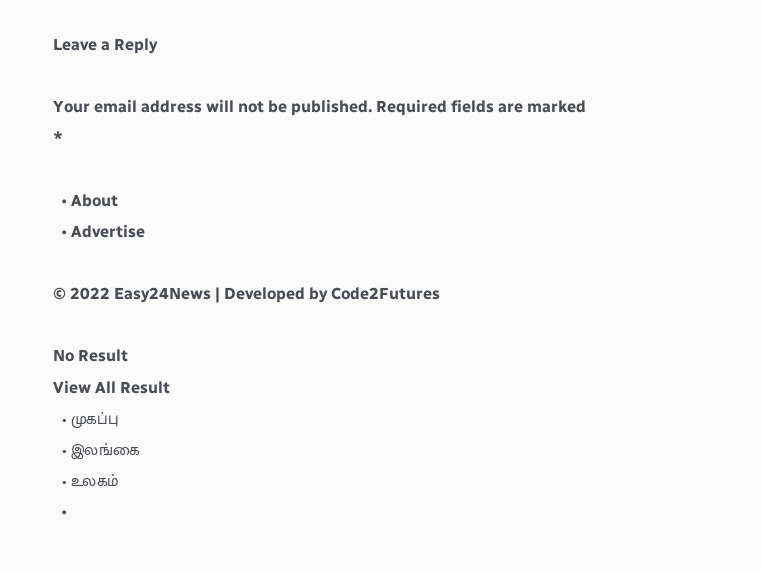Leave a Reply

Your email address will not be published. Required fields are marked *

  • About
  • Advertise

© 2022 Easy24News | Developed by Code2Futures

No Result
View All Result
  • முகப்பு
  • இலங்கை
  • உலகம்
  •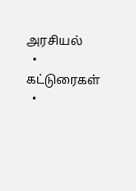அரசியல்
  • கட்டுரைகள்
  •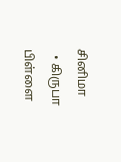சினிமா
  • கிருபா பிள்ளை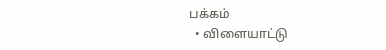பக்கம்
  • விளையாட்டு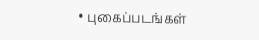• புகைப்படங்கள்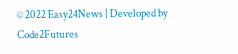© 2022 Easy24News | Developed by Code2Futures